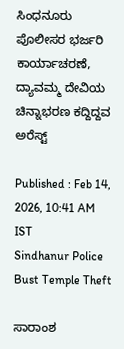ಸಿಂಧನೂರು ಪೊಲೀಸರ ಭರ್ಜರಿ ಕಾರ್ಯಾಚರಣೆ, ದ್ಯಾವಮ್ಮ ದೇವಿಯ ಚಿನ್ನಾಭರಣ ಕದ್ದಿದ್ದವ ಅರೆಸ್ಟ್

Published : Feb 14, 2026, 10:41 AM IST
Sindhanur Police Bust Temple Theft

ಸಾರಾಂಶ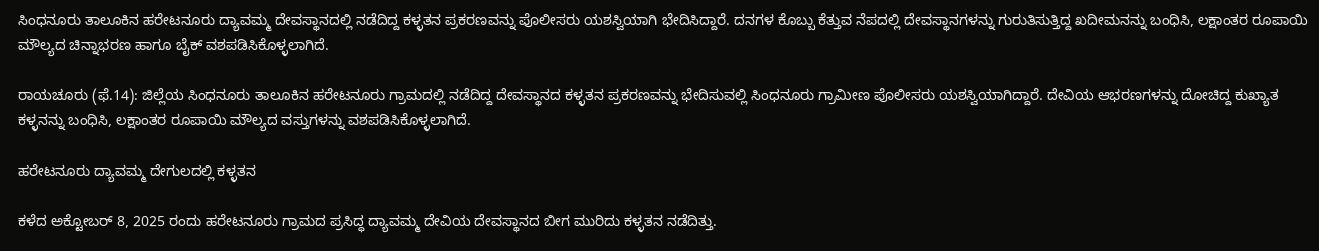ಸಿಂಧನೂರು ತಾಲೂಕಿನ ಹರೇಟನೂರು ದ್ಯಾವಮ್ಮ ದೇವಸ್ಥಾನದಲ್ಲಿ ನಡೆದಿದ್ದ ಕಳ್ಳತನ ಪ್ರಕರಣವನ್ನು ಪೊಲೀಸರು ಯಶಸ್ವಿಯಾಗಿ ಭೇದಿಸಿದ್ದಾರೆ. ದನಗಳ ಕೊಬ್ಬು ಕೆತ್ತುವ ನೆಪದಲ್ಲಿ ದೇವಸ್ಥಾನಗಳನ್ನು ಗುರುತಿಸುತ್ತಿದ್ದ ಖದೀಮನನ್ನು ಬಂಧಿಸಿ, ಲಕ್ಷಾಂತರ ರೂಪಾಯಿ ಮೌಲ್ಯದ ಚಿನ್ನಾಭರಣ ಹಾಗೂ ಬೈಕ್ ವಶಪಡಿಸಿಕೊಳ್ಳಲಾಗಿದೆ.

ರಾಯಚೂರು (ಫೆ.14): ಜಿಲ್ಲೆಯ ಸಿಂಧನೂರು ತಾಲೂಕಿನ ಹರೇಟನೂರು ಗ್ರಾಮದಲ್ಲಿ ನಡೆದಿದ್ದ ದೇವಸ್ಥಾನದ ಕಳ್ಳತನ ಪ್ರಕರಣವನ್ನು ಭೇದಿಸುವಲ್ಲಿ ಸಿಂಧನೂರು ಗ್ರಾಮೀಣ ಪೊಲೀಸರು ಯಶಸ್ವಿಯಾಗಿದ್ದಾರೆ. ದೇವಿಯ ಆಭರಣಗಳನ್ನು ದೋಚಿದ್ದ ಕುಖ್ಯಾತ ಕಳ್ಳನನ್ನು ಬಂಧಿಸಿ, ಲಕ್ಷಾಂತರ ರೂಪಾಯಿ ಮೌಲ್ಯದ ವಸ್ತುಗಳನ್ನು ವಶಪಡಿಸಿಕೊಳ್ಳಲಾಗಿದೆ.

ಹರೇಟನೂರು ದ್ಯಾವಮ್ಮ ದೇಗುಲದಲ್ಲಿ ಕಳ್ಳತನ

ಕಳೆದ ಅಕ್ಟೋಬರ್ 8, 2025 ರಂದು ಹರೇಟನೂರು ಗ್ರಾಮದ ಪ್ರಸಿದ್ಧ ದ್ಯಾವಮ್ಮ ದೇವಿಯ ದೇವಸ್ಥಾನದ ಬೀಗ ಮುರಿದು ಕಳ್ಳತನ ನಡೆದಿತ್ತು.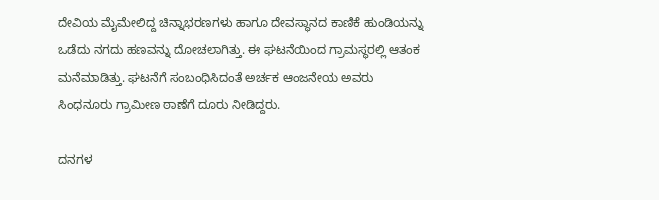ದೇವಿಯ ಮೈಮೇಲಿದ್ದ ಚಿನ್ನಾಭರಣಗಳು ಹಾಗೂ ದೇವಸ್ಥಾನದ ಕಾಣಿಕೆ ಹುಂಡಿಯನ್ನು ಒಡೆದು ನಗದು ಹಣವನ್ನು ದೋಚಲಾಗಿತ್ತು. ಈ ಘಟನೆಯಿಂದ ಗ್ರಾಮಸ್ಥರಲ್ಲಿ ಆತಂಕ ಮನೆಮಾಡಿತ್ತು. ಘಟನೆಗೆ ಸಂಬಂಧಿಸಿದಂತೆ ಅರ್ಚಕ ಆಂಜನೇಯ ಅವರು ಸಿಂಧನೂರು ಗ್ರಾಮೀಣ ಠಾಣೆಗೆ ದೂರು ನೀಡಿದ್ದರು.

ದನಗಳ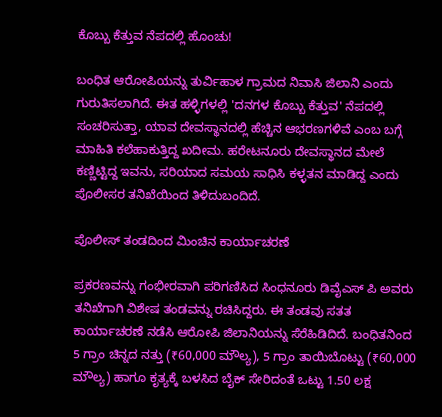ಕೊಬ್ಬು ಕೆತ್ತುವ ನೆಪದಲ್ಲಿ ಹೊಂಚು!

ಬಂಧಿತ ಆರೋಪಿಯನ್ನು ತುರ್ವಿಹಾಳ ಗ್ರಾಮದ ನಿವಾಸಿ ಜಿಲಾನಿ ಎಂದು ಗುರುತಿಸಲಾಗಿದೆ. ಈತ ಹಳ್ಳಿಗಳಲ್ಲಿ 'ದನಗಳ ಕೊಬ್ಬು ಕೆತ್ತುವ' ನೆಪದಲ್ಲಿ ಸಂಚರಿಸುತ್ತಾ, ಯಾವ ದೇವಸ್ಥಾನದಲ್ಲಿ ಹೆಚ್ಚಿನ ಆಭರಣಗಳಿವೆ ಎಂಬ ಬಗ್ಗೆ ಮಾಹಿತಿ ಕಲೆಹಾಕುತ್ತಿದ್ದ ಖದೀಮ. ಹರೇಟನೂರು ದೇವಸ್ಥಾನದ ಮೇಲೆ ಕಣ್ಣಿಟ್ಟಿದ್ದ ಇವನು, ಸರಿಯಾದ ಸಮಯ ಸಾಧಿಸಿ ಕಳ್ಳತನ ಮಾಡಿದ್ದ ಎಂದು ಪೊಲೀಸರ ತನಿಖೆಯಿಂದ ತಿಳಿದುಬಂದಿದೆ.

ಪೊಲೀಸ್ ತಂಡದಿಂದ ಮಿಂಚಿನ ಕಾರ್ಯಾಚರಣೆ

ಪ್ರಕರಣವನ್ನು ಗಂಭೀರವಾಗಿ ಪರಿಗಣಿಸಿದ ಸಿಂಧನೂರು ಡಿವೈಎಸ್ ಪಿ ಅವರು ತನಿಖೆಗಾಗಿ ವಿಶೇಷ ತಂಡವನ್ನು ರಚಿಸಿದ್ದರು. ಈ ತಂಡವು ಸತತ ಕಾರ್ಯಾಚರಣೆ ನಡೆಸಿ ಆರೋಪಿ ಜಿಲಾನಿಯನ್ನು ಸೆರೆಹಿಡಿದಿದೆ. ಬಂಧಿತನಿಂದ 5 ಗ್ರಾಂ ಚಿನ್ನದ ನತ್ತು (₹60,000 ಮೌಲ್ಯ), 5 ಗ್ರಾಂ ತಾಯಿಬೊಟ್ಟು (₹60,000 ಮೌಲ್ಯ) ಹಾಗೂ ಕೃತ್ಯಕ್ಕೆ ಬಳಸಿದ ಬೈಕ್ ಸೇರಿದಂತೆ ಒಟ್ಟು 1.50 ಲಕ್ಷ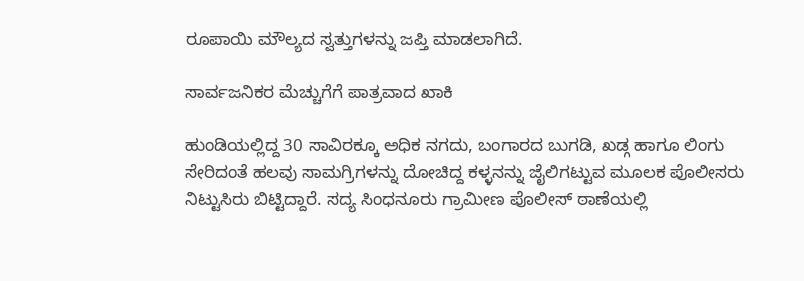ರೂಪಾಯಿ ಮೌಲ್ಯದ ಸ್ವತ್ತುಗಳನ್ನು ಜಪ್ತಿ ಮಾಡಲಾಗಿದೆ.

ಸಾರ್ವಜನಿಕರ ಮೆಚ್ಚುಗೆಗೆ ಪಾತ್ರವಾದ ಖಾಕಿ

ಹುಂಡಿಯಲ್ಲಿದ್ದ 30 ಸಾವಿರಕ್ಕೂ ಅಧಿಕ ನಗದು, ಬಂಗಾರದ ಬುಗಡಿ, ಖಡ್ಗ ಹಾಗೂ ಲಿಂಗು ಸೇರಿದಂತೆ ಹಲವು ಸಾಮಗ್ರಿಗಳನ್ನು ದೋಚಿದ್ದ ಕಳ್ಳನನ್ನು ಜೈಲಿಗಟ್ಟುವ ಮೂಲಕ ಪೊಲೀಸರು ನಿಟ್ಟುಸಿರು ಬಿಟ್ಟಿದ್ದಾರೆ. ಸದ್ಯ ಸಿಂಧನೂರು ಗ್ರಾಮೀಣ ಪೊಲೀಸ್ ಠಾಣೆಯಲ್ಲಿ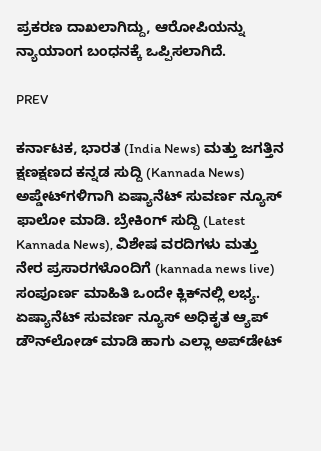ಪ್ರಕರಣ ದಾಖಲಾಗಿದ್ದು, ಆರೋಪಿಯನ್ನು ನ್ಯಾಯಾಂಗ ಬಂಧನಕ್ಕೆ ಒಪ್ಪಿಸಲಾಗಿದೆ.

PREV

ಕರ್ನಾಟಕ, ಭಾರತ (India News) ಮತ್ತು ಜಗತ್ತಿನ ಕ್ಷಣಕ್ಷಣದ ಕನ್ನಡ ಸುದ್ದಿ (Kannada News) ಅಪ್ಡೇಟ್‌ಗಳಿಗಾಗಿ ಏಷ್ಯಾನೆಟ್ ಸುವರ್ಣ ನ್ಯೂಸ್‌ ಫಾಲೋ ಮಾಡಿ. ಬ್ರೇಕಿಂಗ್ ಸುದ್ದಿ (Latest Kannada News), ವಿಶೇಷ ವರದಿಗಳು ಮತ್ತು ನೇರ ಪ್ರಸಾರಗಳೊಂದಿಗೆ (kannada news live) ಸಂಪೂರ್ಣ ಮಾಹಿತಿ ಒಂದೇ ಕ್ಲಿಕ್‌ನಲ್ಲಿ ಲಭ್ಯ. ಏಷ್ಯಾನೆಟ್ ಸುವರ್ಣ ನ್ಯೂಸ್ ಅಧಿಕೃತ ಆ್ಯಪ್ ಡೌನ್‌ಲೋಡ್ ಮಾಡಿ ಹಾಗು ಎಲ್ಲಾ ಅಪ್‌ಡೇಟ್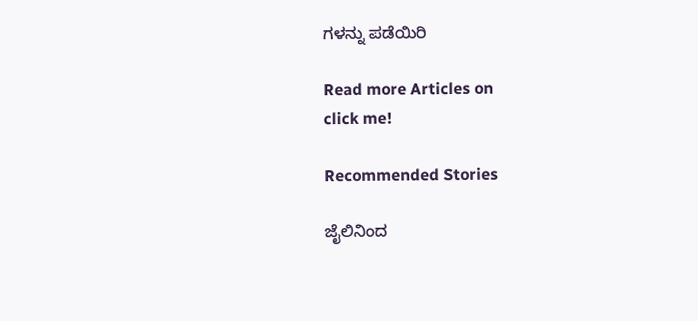ಗಳನ್ನು ಪಡೆಯಿರಿ

Read more Articles on
click me!

Recommended Stories

ಜೈಲಿನಿಂದ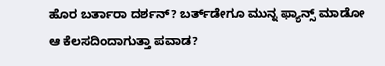ಹೊರ ಬರ್ತಾರಾ ದರ್ಶನ್? ಬರ್ತ್‌ಡೇಗೂ ಮುನ್ನ ಫ್ಯಾನ್ಸ್ ಮಾಡೋ ಆ ಕೆಲಸದಿಂದಾಗುತ್ತಾ ಪವಾಡ?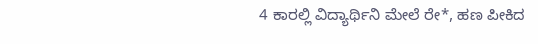4 ಕಾರಲ್ಲಿ ವಿದ್ಯಾರ್ಥಿನಿ ಮೇಲೆ ರೇ*, ಹಣ ಪೀಕಿದ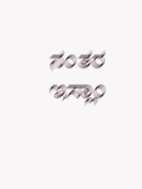ನಂತರ ಇಸ್ಲಾಂ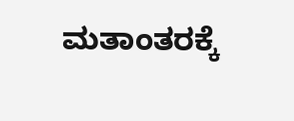ಮತಾಂತರಕ್ಕೆ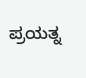ಪ್ರಯತ್ನ